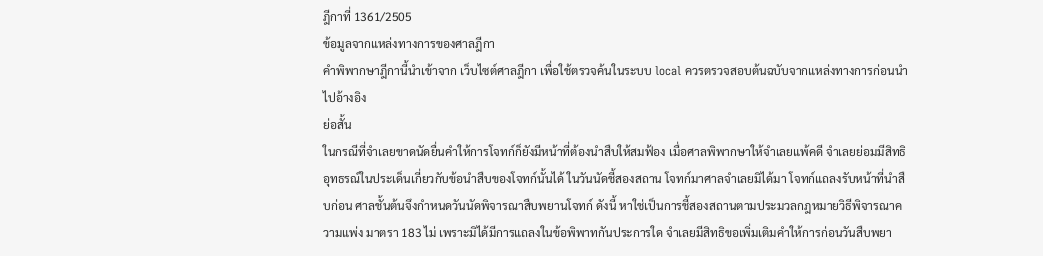ฎีกาที่ 1361/2505
ข้อมูลจากแหล่งทางการของศาลฎีกา
คำพิพากษาฎีกานี้นำเข้าจาก เว็บไซต์ศาลฎีกา เพื่อใช้ตรวจค้นในระบบ local ควรตรวจสอบต้นฉบับจากแหล่งทางการก่อนนำไปอ้างอิง
ย่อสั้น
ในกรณีที่จำเลยขาดนัดยื่นคำให้การโจทก์ก็ยังมีหน้าที่ต้องนำสืบให้สมฟ้อง เมื่อศาลพิพากษาให้จำเลยแพ้คดี จำเลยย่อมมีสิทธิอุทธรณ์ในประเด็นเกี่ยวกับข้อนำสืบของโจทก์นั้นได้ ในวันนัดชี้สองสถาน โจทก์มาศาลจำเลยมิได้มา โจทก์แถลงรับหน้าที่นำสืบก่อน ศาลชั้นต้นจึงกำหนดวันนัดพิจารณาสืบพยานโจทก์ ดังนี้ หาใช่เป็นการชี้สองสถานตามประมวลกฎหมายวิธีพิจารณาความแพ่ง มาตรา 183 ไม่ เพราะมิได้มีการแถลงในข้อพิพาทกันประการใด จำเลยมีสิทธิขอเพิ่มเติมคำให้การก่อนวันสืบพยา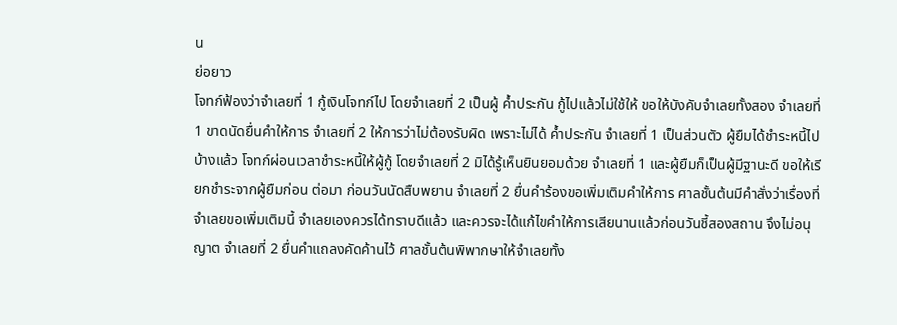น
ย่อยาว
โจทก์ฟ้องว่าจำเลยที่ 1 กู้เงินโจทก์ไป โดยจำเลยที่ 2 เป็นผู้ ค้ำประกัน กู้ไปแล้วไม่ใช้ให้ ขอให้บังคับจำเลยทั้งสอง จำเลยที่ 1 ขาดนัดยื่นคำให้การ จำเลยที่ 2 ให้การว่าไม่ต้องรับผิด เพราะไม่ได้ ค้ำประกัน จำเลยที่ 1 เป็นส่วนตัว ผู้ยืมได้ชำระหนี้ไปบ้างแล้ว โจทก์ผ่อนเวลาชำระหนี้ให้ผู้กู้ โดยจำเลยที่ 2 มิได้รู้เห็นยินยอมด้วย จำเลยที่ 1 และผู้ยืมก็เป็นผู้มีฐานะดี ขอให้เรียกชำระจากผู้ยืมก่อน ต่อมา ก่อนวันนัดสืบพยาน จำเลยที่ 2 ยื่นคำร้องขอเพิ่มเติมคำให้การ ศาลชั้นต้นมีคำสั่งว่าเรื่องที่จำเลยขอเพิ่มเติมนี้ จำเลยเองควรได้ทราบดีแล้ว และควรจะได้แก้ไขคำให้การเสียนานแล้วก่อนวันชี้สองสถาน จึงไม่อนุญาต จำเลยที่ 2 ยื่นคำแถลงคัดค้านไว้ ศาลชั้นต้นพิพากษาให้จำเลยทั้ง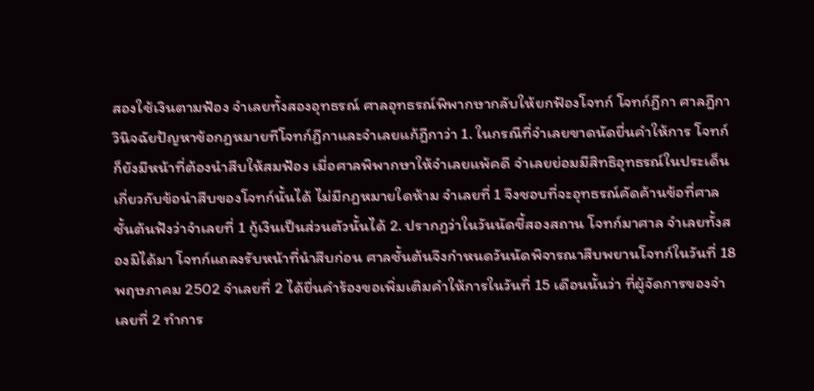สองใช้เงินตามฟ้อง จำเลยทั้งสองอุทธรณ์ ศาลอุทธรณ์พิพากษากลับให้ยกฟ้องโจทก์ โจทก์ฎีกา ศาลฎีกาวินิจฉัยปัญหาข้อกฎหมายทีโจทก์ฎีกาและจำเลยแก้ฎีกาว่า 1. ในกรณีที่จำเลยขาดนัดยื่นคำให้การ โจทก์ก็ยังมีหน้าที่ต้องนำสืบให้สมฟ้อง เมื่อศาลพิพากษาให้จำเลยแพ้คดี จำเลยย่อมมีสิทธิอุทธรณ์ในประเด็นเกี่ยวกับข้อนำสืบของโจทก์นั้นได้ ไม่มีกฎหมายใดห้าม จำเลยที่ 1 จึงชอบที่จะอุทธรณ์คัดค้านข้อที่ศาลชั้นต้นฟังว่าจำเลยที่ 1 กู้เงินเป็นส่วนตัวนั้นได้ 2. ปรากฏว่าในวันนัดชี้สองสถาน โจทก์มาศาล จำเลยทั้งสองมิได้มา โจทก์แถลงรับหน้าที่นำสืบก่อน ศาลชั้นต้นจึงกำหนดวันนัดพิจารณาสืบพยานโจทก์ในวันที่ 18 พฤษภาคม 2502 จำเลยที่ 2 ได้ยื่นคำร้องขอเพิ่มเติมคำให้การในวันที่ 15 เดือนนั้นว่า ที่ผู้จัดการของจำเลยที่ 2 ทำการ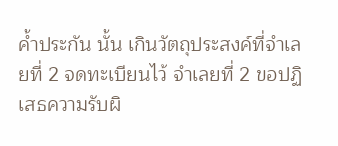ค้ำประกัน นั้น เกินวัตถุประสงค์ที่จำเลยที่ 2 จดทะเบียนไว้ จำเลยที่ 2 ขอปฏิเสธความรับผิ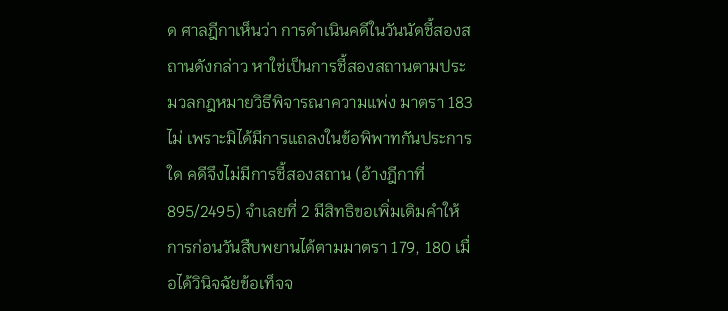ด ศาลฎีกาเห็นว่า การดำเนินคดีในวันนัดชี้สองสถานดังกล่าว หาใช่เป็นการชี้สองสถานตามประมวลกฎหมายวิธีพิจารณาความแพ่ง มาตรา 183 ไม่ เพราะมิได้มีการแถลงในข้อพิพาทกันประการใด คดีจึงไม่มีการชี้สองสถาน (อ้างฎีกาที่ 895/2495) จำเลยที่ 2 มีสิทธิขอเพิ่มเติมคำให้การก่อนวันสืบพยานได้ตามมาตรา 179, 180 เมื่อได้วินิจฉัยข้อเท็จจ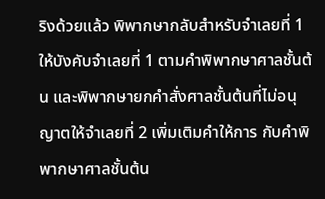ริงด้วยแล้ว พิพากษากลับสำหรับจำเลยที่ 1 ให้บังคับจำเลยที่ 1 ตามคำพิพากษาศาลชั้นต้น และพิพากษายกคำสั่งศาลชั้นต้นที่ไม่อนุญาตให้จำเลยที่ 2 เพิ่มเติมคำให้การ กับคำพิพากษาศาลชั้นต้น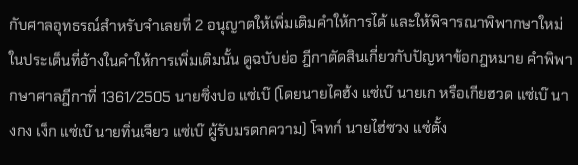กับศาลอุทธรณ์สำหรับจำเลยที่ 2 อนุญาตให้เพิ่มเติมคำให้การได้ และให้พิจารณาพิพากษาใหม่ในประเด็นที่อ้างในคำให้การเพิ่มเติมนั้น ดูฉบับย่อ ฎีกาตัดสินเกี่ยวกับปัญหาข้อกฎหมาย คำพิพากษาศาลฎีกาที่ 1361/2505 นายซิ่งปอ แซ่เบ๊ (โดยนายไคฮ้ง แซ่เบ๊ นายเก หรือเกียฮวด แซ่เบ๊ นางกง เง็ก แซ่เบ๊ นายทิ่นเจียว แซ่เบ๊ ผู้รับมรดกความ) โจทก์ นายไฮ่ซวง แซ่ตั้ง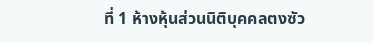ที่ 1 ห้างหุ้นส่วนนิติบุคคลตงซัว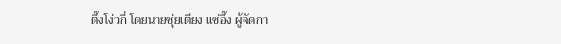ตึ๊งโง่วกี่ โดยนายซุ่ยเตียง แซ่อึ๊ง ผู้จัดกา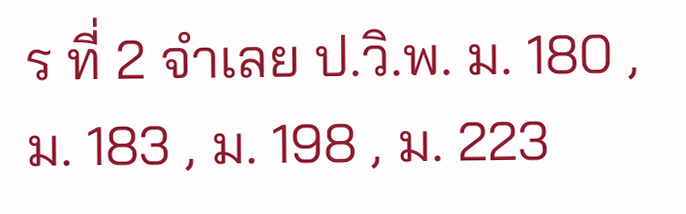ร ที่ 2 จำเลย ป.วิ.พ. ม. 180 , ม. 183 , ม. 198 , ม. 223